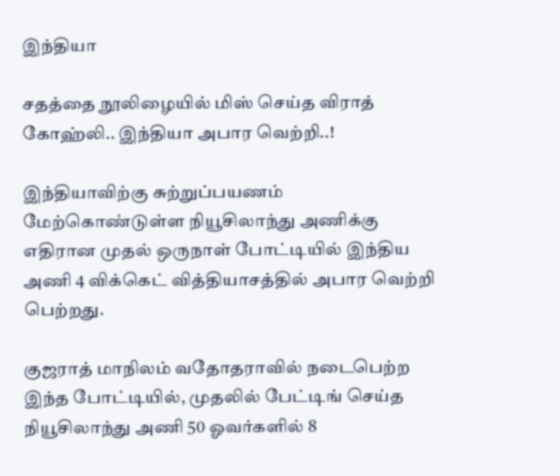இந்தியா

சதத்தை நூலிழையில் மிஸ் செய்த விராத் கோஹ்லி.. இந்தியா அபார வெற்றி..!

இந்தியாவிற்கு சுற்றுப்பயணம் மேற்கொண்டுள்ள நியூசிலாந்து அணிக்கு எதிரான முதல் ஒருநாள் போட்டியில் இந்திய அணி 4 விக்கெட் வித்தியாசத்தில் அபார வெற்றி பெற்றது.

குஜராத் மாநிலம் வதோதராவில் நடைபெற்ற இந்த போட்டியில், முதலில் பேட்டிங் செய்த நியூசிலாந்து அணி 50 ஓவர்களில் 8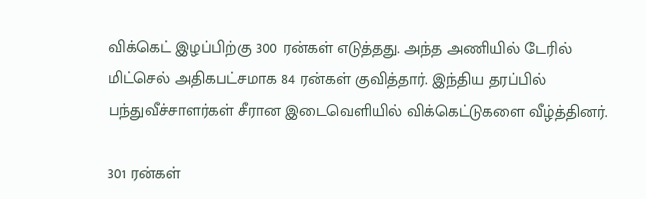விக்கெட் இழப்பிற்கு 300 ரன்கள் எடுத்தது. அந்த அணியில் டேரில் மிட்செல் அதிகபட்சமாக 84 ரன்கள் குவித்தார். இந்திய தரப்பில் பந்துவீச்சாளர்கள் சீரான இடைவெளியில் விக்கெட்டுகளை வீழ்த்தினர்.

301 ரன்கள்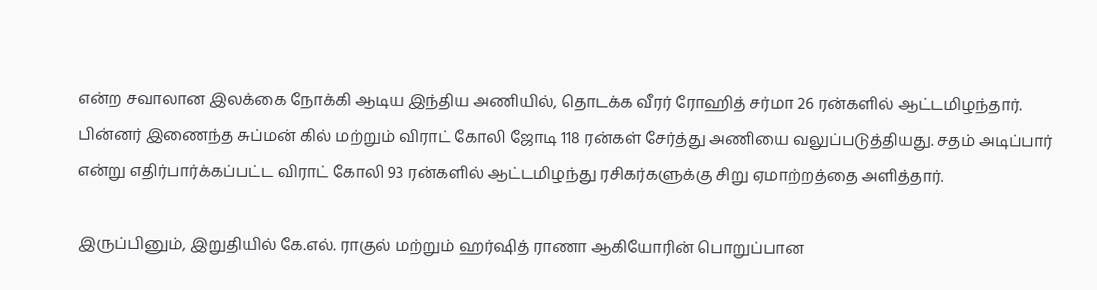என்ற சவாலான இலக்கை நோக்கி ஆடிய இந்திய அணியில், தொடக்க வீரர் ரோஹித் சர்மா 26 ரன்களில் ஆட்டமிழந்தார். பின்னர் இணைந்த சுப்மன் கில் மற்றும் விராட் கோலி ஜோடி 118 ரன்கள் சேர்த்து அணியை வலுப்படுத்தியது. சதம் அடிப்பார் என்று எதிர்பார்க்கப்பட்ட விராட் கோலி 93 ரன்களில் ஆட்டமிழந்து ரசிகர்களுக்கு சிறு ஏமாற்றத்தை அளித்தார்.

இருப்பினும், இறுதியில் கே.எல். ராகுல் மற்றும் ஹர்ஷித் ராணா ஆகியோரின் பொறுப்பான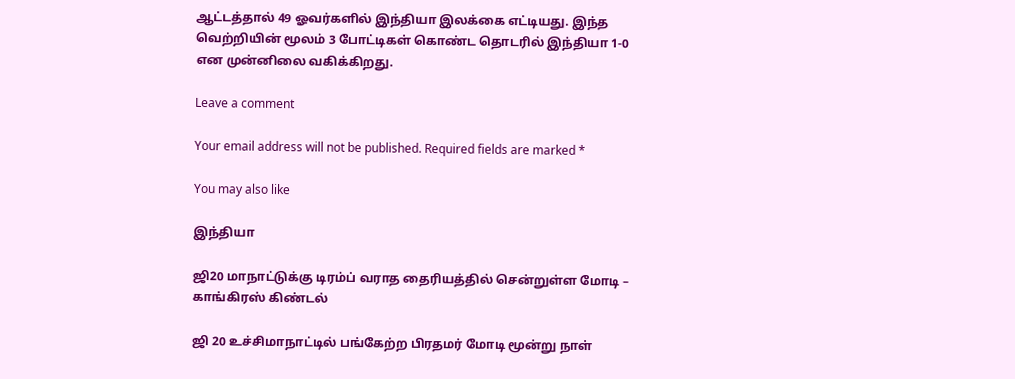ஆட்டத்தால் 49 ஓவர்களில் இந்தியா இலக்கை எட்டியது. இந்த வெற்றியின் மூலம் 3 போட்டிகள் கொண்ட தொடரில் இந்தியா 1-0 என முன்னிலை வகிக்கிறது.

Leave a comment

Your email address will not be published. Required fields are marked *

You may also like

இந்தியா

ஜி20 மாநாட்டுக்கு டிரம்ப் வராத தைரியத்தில் சென்றுள்ள மோடி – காங்கிரஸ் கிண்டல்

ஜி 20 உச்சிமாநாட்டில் பங்கேற்ற பிரதமர் மோடி மூன்று நாள்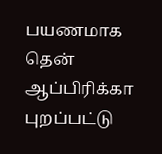பயணமாக தென் ஆப்பிரிக்கா புறப்பட்டு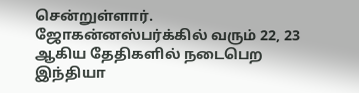சென்றுள்ளார். ஜோகன்னஸ்பர்க்கில் வரும் 22, 23 ஆகிய தேதிகளில் நடைபெற
இந்தியா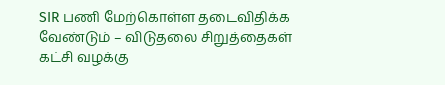SIR பணி மேற்கொள்ள தடைவிதிக்க வேண்டும் – விடுதலை சிறுத்தைகள் கட்சி வழக்கு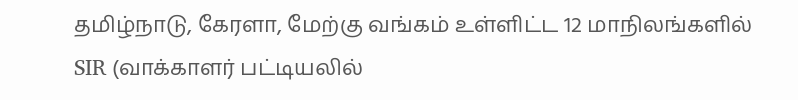தமிழ்நாடு, கேரளா, மேற்கு வங்கம் உள்ளிட்ட 12 மாநிலங்களில் SIR (வாக்காளர் பட்டியலில்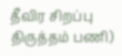தீவிர சிறப்பு திருத்தம் பணி)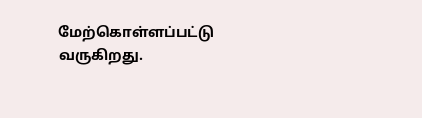மேற்கொள்ளப்பட்டு வருகிறது.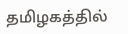தமிழகத்தில்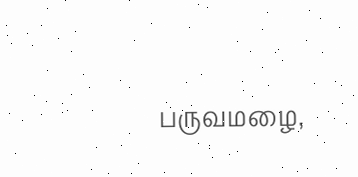பருவமழை,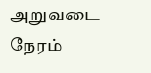அறுவடை நேரம்